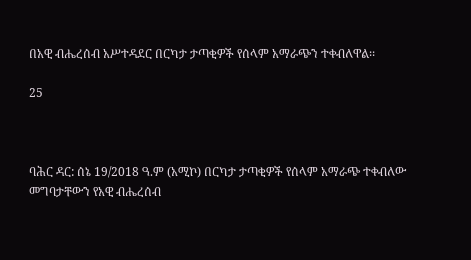በአዊ ብሔረሰብ አሥተዳደር በርካታ ታጣቂዎች የሰላም አማራጭን ተቀብለዋል፡፡

25



ባሕር ዳር: ሰኔ 19/2018 ዓ.ም (አሚኮ) በርካታ ታጣቂዎች የሰላም አማራጭ ተቀብለው መግባታቸውን የአዊ ብሔረሰብ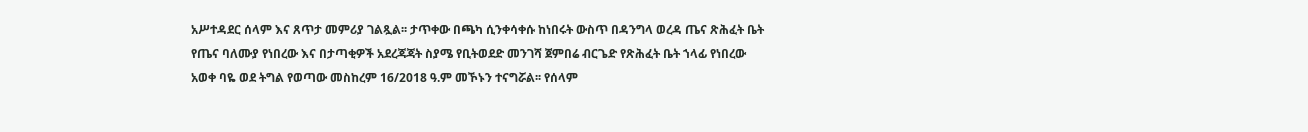አሥተዳደር ሰላም እና ጸጥታ መምሪያ ገልጿል፡፡ ታጥቀው በጫካ ሲንቀሳቀሱ ከነበሩት ውስጥ በዳንግላ ወረዳ ጤና ጽሕፈት ቤት የጤና ባለሙያ የነበረው እና በታጣቂዎች አደረጃጃት ስያሜ የቢትወደድ መንገሻ ጀምበሬ ብርጌድ የጽሕፈት ቤት ኀላፊ የነበረው አወቀ ባዬ ወደ ትግል የወጣው መስከረም 16/2018 ዓ.ም መኾኑን ተናግሯል፡፡ የሰላም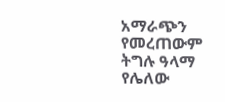አማራጭን የመረጠውም ትግሉ ዓላማ የሌለው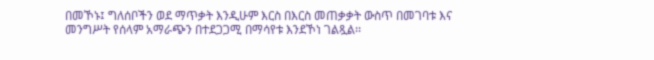በመኾኑ፤ ግለሰቦችን ወደ ማጥቃት እንዲሁም እርስ በእርስ መጠቃቃት ውስጥ በመገባቱ እና መንግሥት የሰላም አማራጭን በተደጋጋሚ በማሳየቱ እንደኾነ ገልጿል፡፡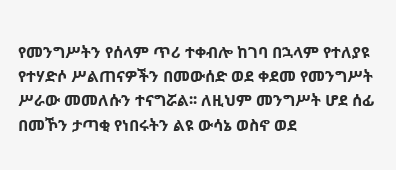የመንግሥትን የሰላም ጥሪ ተቀብሎ ከገባ በኋላም የተለያዩ የተሃድሶ ሥልጠናዎችን በመውሰድ ወደ ቀደመ የመንግሥት ሥራው መመለሱን ተናግሯል፡፡ ለዚህም መንግሥት ሆደ ሰፊ በመኾን ታጣቂ የነበሩትን ልዩ ውሳኔ ወስኖ ወደ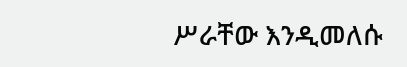ሥራቸው እንዲመለሱ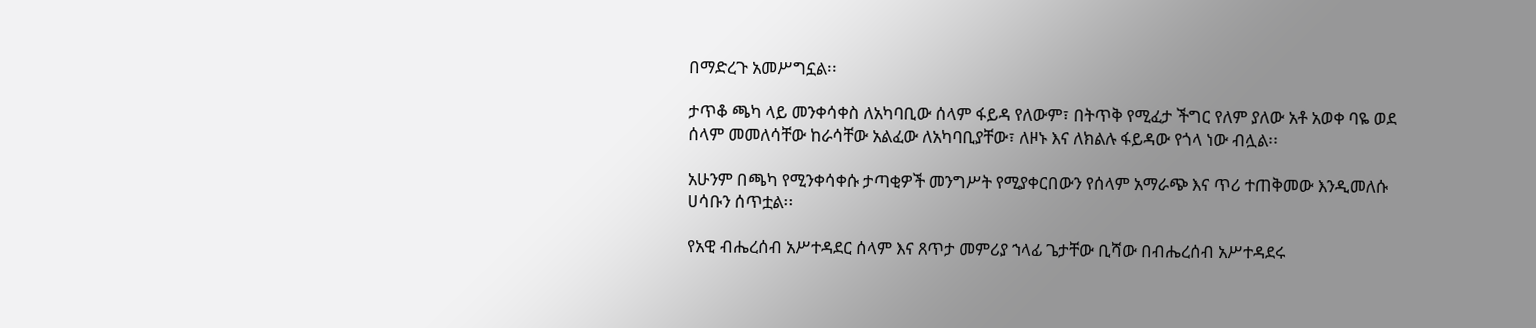በማድረጉ አመሥግኗል፡፡

ታጥቆ ጫካ ላይ መንቀሳቀስ ለአካባቢው ሰላም ፋይዳ የለውም፣ በትጥቅ የሚፈታ ችግር የለም ያለው አቶ አወቀ ባዬ ወደ ሰላም መመለሳቸው ከራሳቸው አልፈው ለአካባቢያቸው፣ ለዞኑ እና ለክልሉ ፋይዳው የጎላ ነው ብሏል፡፡

አሁንም በጫካ የሚንቀሳቀሱ ታጣቂዎች መንግሥት የሚያቀርበውን የሰላም አማራጭ እና ጥሪ ተጠቅመው እንዲመለሱ ሀሳቡን ሰጥቷል፡፡

የአዊ ብሔረሰብ አሥተዳደር ሰላም እና ጸጥታ መምሪያ ኀላፊ ጌታቸው ቢሻው በብሔረሰብ አሥተዳደሩ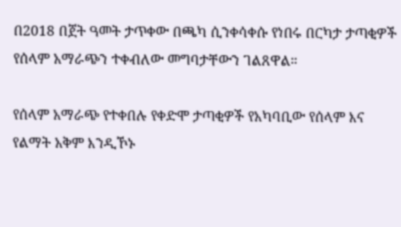በ2018 በጀት ዓመት ታጥቀው በጫካ ሲንቀሳቀሱ የነበሩ በርካታ ታጣቂዎች የሰላም አማራጭን ተቀብለው መግባታቸውን ገልጸዋል።

የሰላም አማራጭ የተቀበሉ የቀድሞ ታጣቂዎች የአካባቢው የሰላም እና የልማት አቅም እንዲኾኑ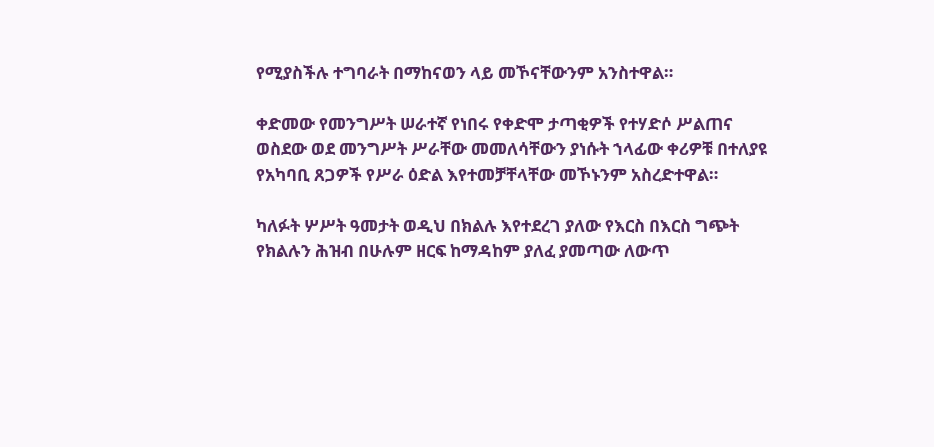የሚያስችሉ ተግባራት በማከናወን ላይ መኾናቸውንም አንስተዋል።

ቀድመው የመንግሥት ሠራተኛ የነበሩ የቀድሞ ታጣቂዎች የተሃድሶ ሥልጠና ወስደው ወደ መንግሥት ሥራቸው መመለሳቸውን ያነሱት ኀላፊው ቀሪዎቹ በተለያዩ የአካባቢ ጸጋዎች የሥራ ዕድል እየተመቻቸላቸው መኾኑንም አስረድተዋል።

ካለፉት ሦሥት ዓመታት ወዲህ በክልሉ እየተደረገ ያለው የእርስ በእርስ ግጭት የክልሉን ሕዝብ በሁሉም ዘርፍ ከማዳከም ያለፈ ያመጣው ለውጥ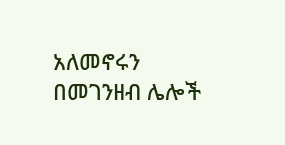አለመኖሩን በመገንዘብ ሌሎች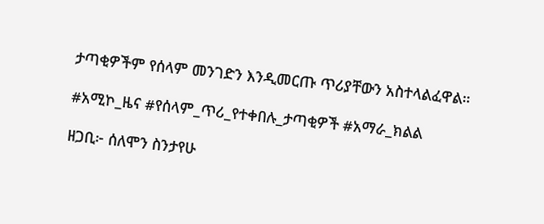ታጣቂዎችም የሰላም መንገድን እንዲመርጡ ጥሪያቸውን አስተላልፈዋል።

#አሚኮ_ዜና #የሰላም_ጥሪ_የተቀበሉ_ታጣቂዎች #አማራ_ክልል

ዘጋቢ፦ ሰለሞን ስንታየሁ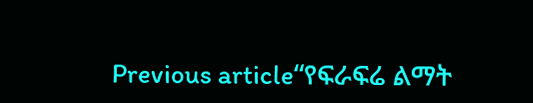Previous article“የፍራፍሬ ልማት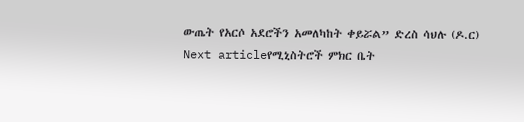ውጤት የአርሶ አደሮችን አመለካከት ቀይሯል” ድረስ ሳህሉ (ዶ.ር)
Next articleየሚኒስትሮች ምክር ቤት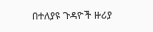በተለያዩ ጉዳዮች ዙሪያ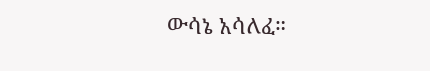ውሳኔ አሳለፈ።